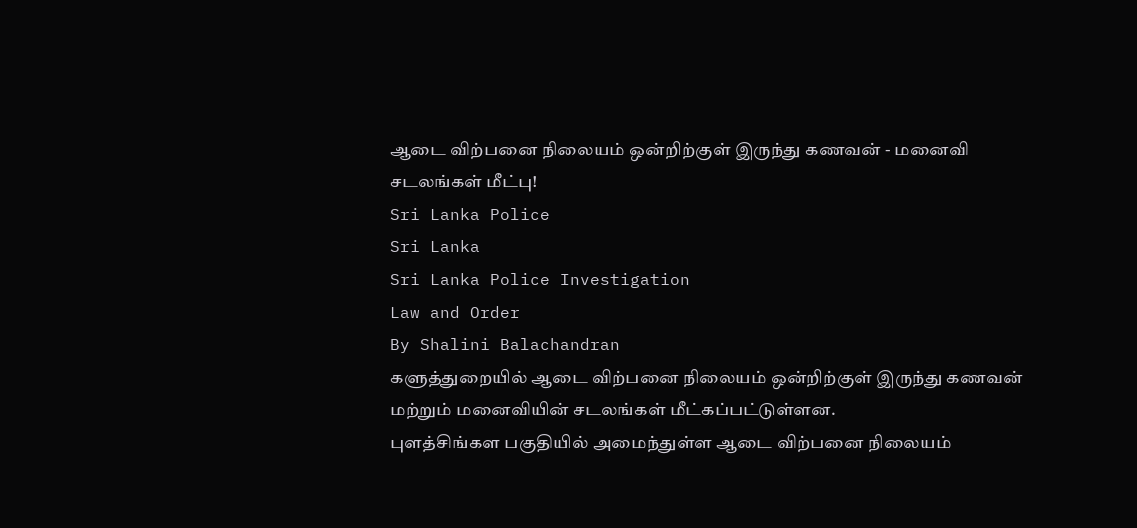ஆடை விற்பனை நிலையம் ஒன்றிற்குள் இருந்து கணவன் - மனைவி சடலங்கள் மீட்பு!
Sri Lanka Police
Sri Lanka
Sri Lanka Police Investigation
Law and Order
By Shalini Balachandran
களுத்துறையில் ஆடை விற்பனை நிலையம் ஒன்றிற்குள் இருந்து கணவன் மற்றும் மனைவியின் சடலங்கள் மீட்கப்பட்டுள்ளன.
புளத்சிங்கள பகுதியில் அமைந்துள்ள ஆடை விற்பனை நிலையம்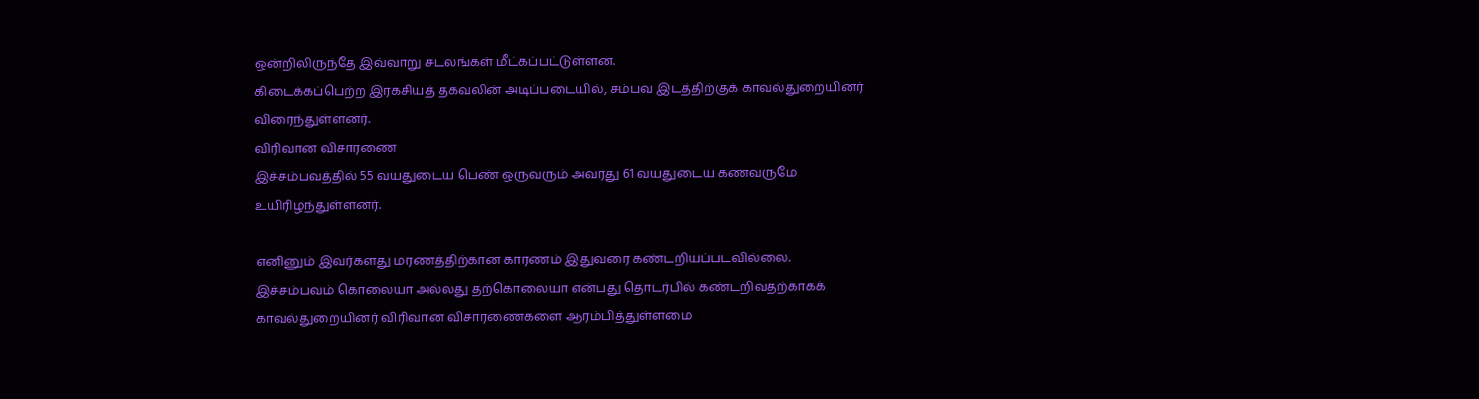ஒன்றிலிருந்தே இவ்வாறு சடலங்கள் மீட்கப்பட்டுள்ளன.
கிடைக்கப்பெற்ற இரகசியத் தகவலின் அடிப்படையில், சம்பவ இடத்திற்குக் காவல்துறையினர் விரைந்துள்ளனர்.
விரிவான விசாரணை
இச்சம்பவத்தில் 55 வயதுடைய பெண் ஒருவரும் அவரது 61 வயதுடைய கணவருமே உயிரிழந்துள்ளனர்.

எனினும் இவர்களது மரணத்திற்கான காரணம் இதுவரை கண்டறியப்படவில்லை.
இச்சம்பவம் கொலையா அல்லது தற்கொலையா என்பது தொடர்பில் கண்டறிவதற்காகக் காவல்துறையினர் விரிவான விசாரணைகளை ஆரம்பித்துள்ளமை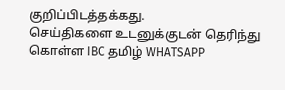குறிப்பிடத்தக்கது.
செய்திகளை உடனுக்குடன் தெரிந்து கொள்ள IBC தமிழ் WHATSAPP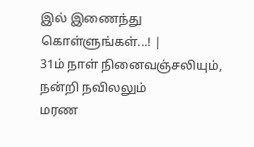இல் இணைந்து கொள்ளுங்கள்...! |
31ம் நாள் நினைவஞ்சலியும், நன்றி நவிலலும்
மரண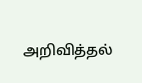அறிவித்தல்